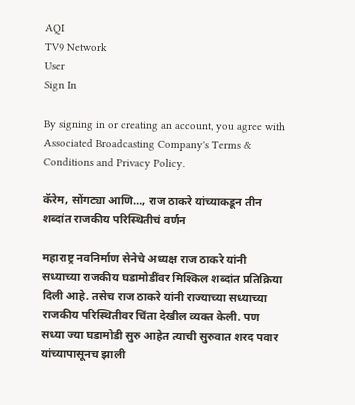AQI
TV9 Network
User
Sign In

By signing in or creating an account, you agree with Associated Broadcasting Company's Terms & Conditions and Privacy Policy.

कॅरेम, सोंगट्या आणि…, राज ठाकरे यांच्याकडून तीन शब्दांत राजकीय परिस्थितीचं वर्णन

महाराष्ट्र नवनिर्माण सेनेचे अध्यक्ष राज ठाकरे यांनी सध्याच्या राजकीय घडामोडींवर मिश्किल शब्दांत प्रतिक्रिया दिली आहे. तसेच राज ठाकरे यांनी राज्याच्या सध्याच्या राजकीय परिस्थितीवर चिंता देखील व्यक्त केली. पण सध्या ज्या घडामोडी सुरु आहेत त्याची सुरुवात शरद पवार यांच्यापासूनच झाली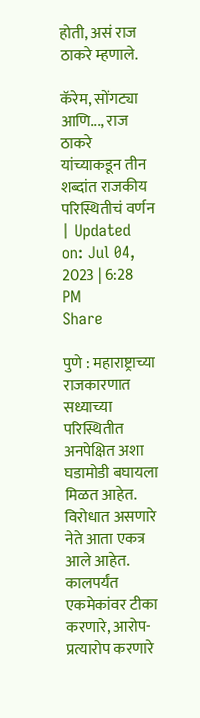होती, असं राज ठाकरे म्हणाले.

कॅरेम, सोंगट्या आणि..., राज ठाकरे यांच्याकडून तीन शब्दांत राजकीय परिस्थितीचं वर्णन
| Updated on: Jul 04, 2023 | 6:28 PM
Share

पुणे : महाराष्ट्राच्या राजकारणात सध्याच्या परिस्थितीत अनपेक्षित अशा घडामोडी बघायला मिळत आहेत. विरोधात असणारे नेते आता एकत्र आले आहेत. कालपर्यंत एकमेकांवर टीका करणारे, आरोप-प्रत्यारोप करणारे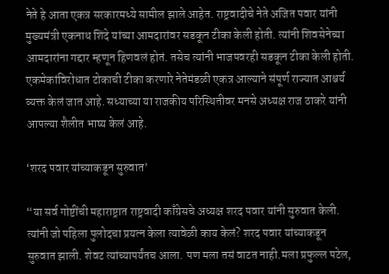नेते हे आता एकत्र सरकारमध्ये सामील झाले आहेत. राष्ट्रवादीचे नेते अजित पवार यांनी मुख्यमंत्री एकनाथ शिंदे यांच्या आमदारांवर सडकून टीका केली होती. त्यांनी शिवसेनेच्या आमदारांना गद्दार म्हणून हिणवलं होतं. तसेच त्यांनी भाजपवरही सडकून टीका केली होती. एकमेकांविरोधात टोकाची टीका करणारे नेतेमंडळी एकत्र आल्याने संपूर्ण राज्यात आश्चर्य व्यक्त केलं जात आहे. सध्याच्या या राजकीय परिस्थितीवर मनसे अध्यक्ष राज ठाकरे यांनी आपल्या शैलीत भाष्य केलं आहे.

‘शरद पवार यांच्याकडून सुरुवात’

“या सर्व गोष्टींची महाराष्ट्रात राष्ट्रवादी काँग्रेसचे अध्यक्ष शरद पवार यांनी सुरुवात केली. त्यांनी जो पहिला पुलोदचा प्रयत्न केला त्यावेळी काय केलं? शरद पवार यांच्याकडून सुरुवात झाली. शेवट त्यांच्यापर्यंतच आला. पण मला तसं वाटत नाही.मला प्रफुल्ल पटेल,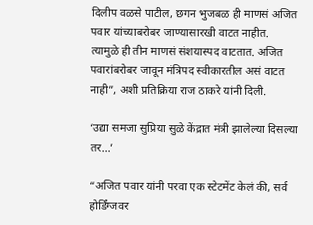दिलीप वळसे पाटील, छगन भुजबळ ही माणसं अजित पवार यांच्याबरोबर जाण्यासारखी वाटत नाहीत. त्यामुळे ही तीन माणसं संशयास्पद वाटतात. अजित पवारांबरोबर जावून मंत्रिपद स्वीकारतील असं वाटत नाही”, अशी प्रतिक्रिया राज ठाकरे यांनी दिली.

‘उद्या समजा सुप्रिया सुळे केंद्रात मंत्री झालेल्या दिसल्या तर…’

“अजित पवार यांनी परवा एक स्टेटमेंट केलं की, सर्व होर्डिंग्जवर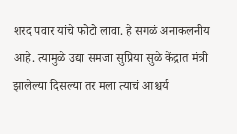शरद पवार यांचे फोटो लावा. हे सगळं अनाकलनीय आहे. त्यामुळे उद्या समजा सुप्रिया सुळे केंद्रात मंत्री झालेल्या दिसल्या तर मला त्याचं आश्चर्य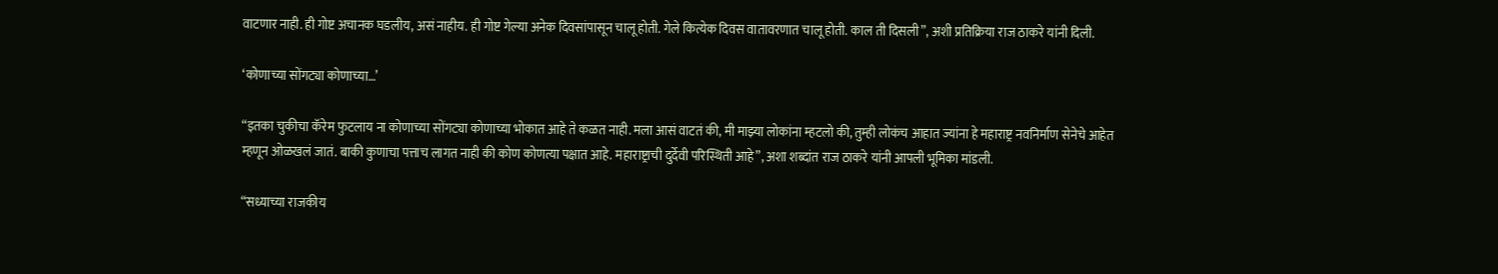वाटणार नाही. ही गोष्ट अचानक घडलीय, असं नाहीय. ही गोष्ट गेल्या अनेक दिवसांपासून चालू होती. गेले कित्येक दिवस वातावरणात चालू होती. काल ती दिसली”, अशी प्रतिक्रिया राज ठाकरे यांनी दिली.

‘कोणाच्या सोंगट्या कोणाच्या…’

“इतका चुकीचा कॅरेम फुटलाय ना कोणाच्या सोंगट्या कोणाच्या भोकात आहे ते कळत नाही. मला आसं वाटतं की, मी माझ्या लोकांना म्हटलो की, तुम्ही लोकंच आहात ज्यांना हे महाराष्ट्र नवनिर्माण सेनेचे आहेत म्हणून ओळखलं जातं. बाकी कुणाचा पत्ताच लागत नाही की कोण कोणत्या पक्षात आहे. महाराष्ट्राची दुर्देवी परिस्थिती आहे”, अशा शब्दांत राज ठाकरे यांनी आपली भूमिका मांडली.

“सध्याच्या राजकीय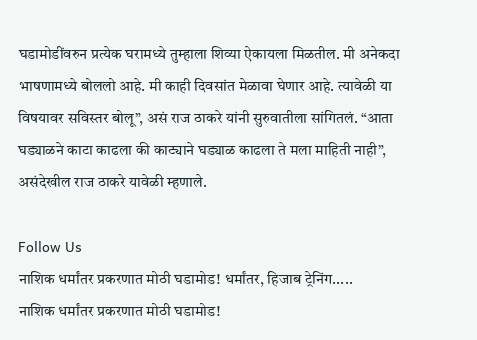घडामोडींवरुन प्रत्येक घरामध्ये तुम्हाला शिव्या ऐकायला मिळतील. मी अनेकदा भाषणामध्ये बोललो आहे. मी काही दिवसांत मेळावा घेणार आहे. त्यावेळी या विषयावर सविस्तर बोलू”, असं राज ठाकरे यांनी सुरुवातीला सांगितलं. “आता घड्याळने काटा काढला की काट्याने घड्याळ काढला ते मला माहिती नाही”, असंदेखील राज ठाकरे यावेळी म्हणाले.

Follow Us
नाशिक धर्मांतर प्रकरणात मोठी घडामोड! धर्मांतर, हिजाब ट्रेनिंग.....
नाशिक धर्मांतर प्रकरणात मोठी घडामोड!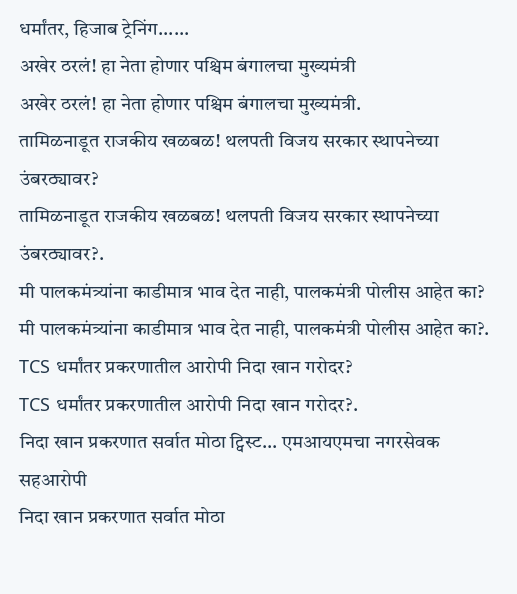धर्मांतर, हिजाब ट्रेनिंग......
अखेर ठरलं! हा नेता होणार पश्चिम बंगालचा मुख्यमंत्री
अखेर ठरलं! हा नेता होणार पश्चिम बंगालचा मुख्यमंत्री.
तामिळनाडूत राजकीय खळबळ! थलपती विजय सरकार स्थापनेच्या उंबरठ्यावर?
तामिळनाडूत राजकीय खळबळ! थलपती विजय सरकार स्थापनेच्या उंबरठ्यावर?.
मी पालकमंत्र्यांना काडीमात्र भाव देत नाही, पालकमंत्री पोलीस आहेत का?
मी पालकमंत्र्यांना काडीमात्र भाव देत नाही, पालकमंत्री पोलीस आहेत का?.
TCS धर्मांतर प्रकरणातील आरोपी निदा खान गरोदर?
TCS धर्मांतर प्रकरणातील आरोपी निदा खान गरोदर?.
निदा खान प्रकरणात सर्वात मोठा ट्विस्ट... एमआयएमचा नगरसेवक सहआरोपी
निदा खान प्रकरणात सर्वात मोठा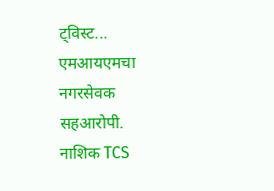ट्विस्ट... एमआयएमचा नगरसेवक सहआरोपी.
नाशिक TCS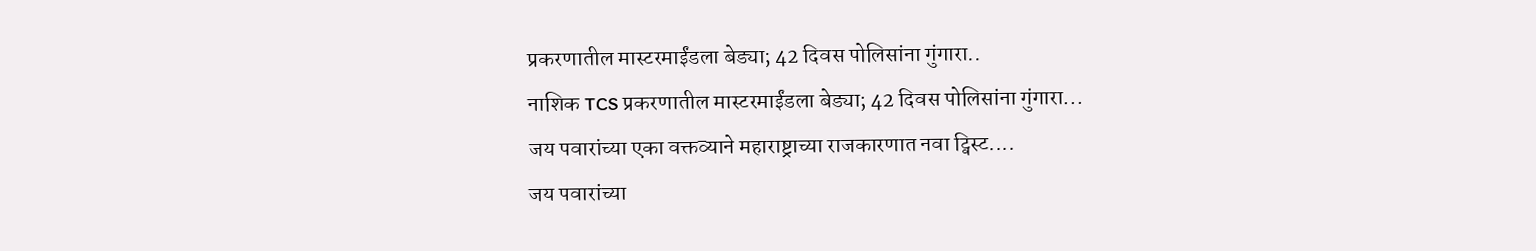प्रकरणातील मास्टरमाईंडला बेड्या; 42 दिवस पोलिसांना गुंगारा..
नाशिक TCS प्रकरणातील मास्टरमाईंडला बेड्या; 42 दिवस पोलिसांना गुंगारा...
जय पवारांच्या एका वक्तव्याने महाराष्ट्राच्या राजकारणात नवा ट्विस्ट....
जय पवारांच्या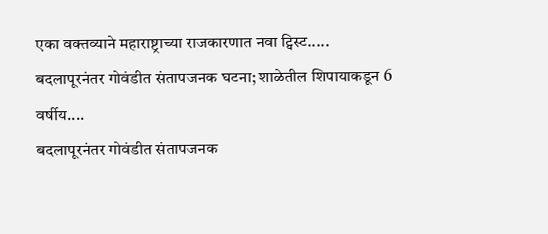एका वक्तव्याने महाराष्ट्राच्या राजकारणात नवा ट्विस्ट.....
बदलापूरनंतर गोवंडीत संतापजनक घटना; शाळेतील शिपायाकडून 6 वर्षीय....
बदलापूरनंतर गोवंडीत संतापजनक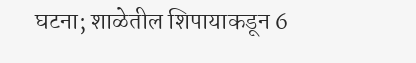घटना; शाळेतील शिपायाकडून 6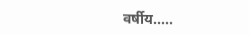वर्षीय.....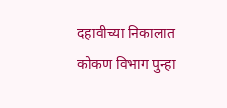दहावीच्या निकालात कोकण विभाग पुन्हा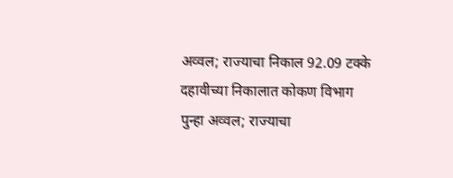अव्वल; राज्याचा निकाल 92.09 टक्के
दहावीच्या निकालात कोकण विभाग पुन्हा अव्वल; राज्याचा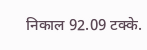निकाल 92.09 टक्के.